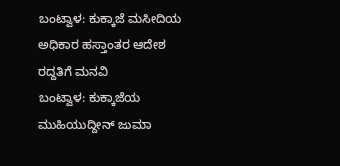ಬಂಟ್ವಾಳ: ಕುಕ್ಕಾಜೆ ಮಸೀದಿಯ ಅಧಿಕಾರ ಹಸ್ತಾಂತರ ಆದೇಶ ರದ್ದತಿಗೆ ಮನವಿ
ಬಂಟ್ವಾಳ: ಕುಕ್ಕಾಜೆಯ ಮುಹಿಯುದ್ದೀನ್ ಜುಮಾ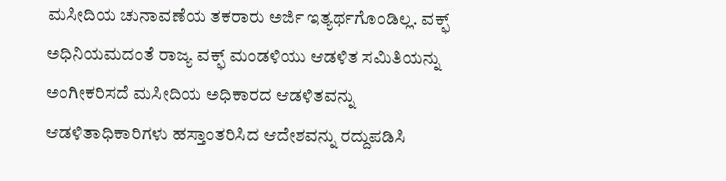ಮಸೀದಿಯ ಚುನಾವಣೆಯ ತಕರಾರು ಅರ್ಜಿ ಇತ್ಯರ್ಥಗೊಂಡಿಲ್ಲ. ವಕ್ಫ್ ಅಧಿನಿಯಮದಂತೆ ರಾಜ್ಯ ವಕ್ಫ್ ಮಂಡಳಿಯು ಆಡಳಿತ ಸಮಿತಿಯನ್ನು ಅಂಗೀಕರಿಸದೆ ಮಸೀದಿಯ ಅಧಿಕಾರದ ಆಡಳಿತವನ್ನು ಆಡಳಿತಾಧಿಕಾರಿಗಳು ಹಸ್ತಾಂತರಿಸಿದ ಆದೇಶವನ್ನು ರದ್ದುಪಡಿಸಿ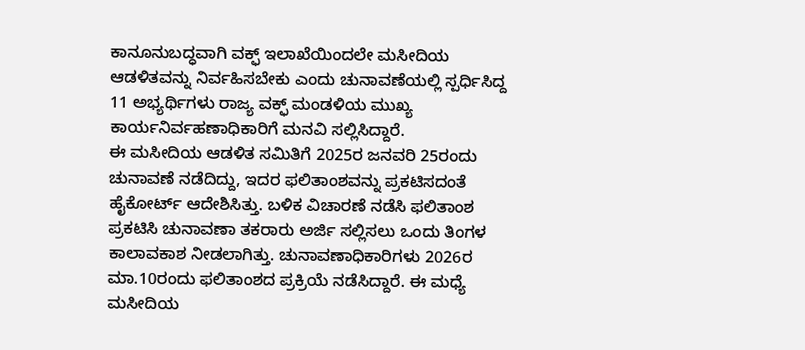ಕಾನೂನುಬದ್ಧವಾಗಿ ವಕ್ಫ್ ಇಲಾಖೆಯಿಂದಲೇ ಮಸೀದಿಯ ಆಡಳಿತವನ್ನು ನಿರ್ವಹಿಸಬೇಕು ಎಂದು ಚುನಾವಣೆಯಲ್ಲಿ ಸ್ಪರ್ಧಿಸಿದ್ದ 11 ಅಭ್ಯರ್ಥಿಗಳು ರಾಜ್ಯ ವಕ್ಫ್ ಮಂಡಳಿಯ ಮುಖ್ಯ ಕಾರ್ಯನಿರ್ವಹಣಾಧಿಕಾರಿಗೆ ಮನವಿ ಸಲ್ಲಿಸಿದ್ದಾರೆ.
ಈ ಮಸೀದಿಯ ಆಡಳಿತ ಸಮಿತಿಗೆ 2025ರ ಜನವರಿ 25ರಂದು ಚುನಾವಣೆ ನಡೆದಿದ್ದು, ಇದರ ಫಲಿತಾಂಶವನ್ನು ಪ್ರಕಟಿಸದಂತೆ ಹೈಕೋರ್ಟ್ ಆದೇಶಿಸಿತ್ತು. ಬಳಿಕ ವಿಚಾರಣೆ ನಡೆಸಿ ಫಲಿತಾಂಶ ಪ್ರಕಟಿಸಿ ಚುನಾವಣಾ ತಕರಾರು ಅರ್ಜಿ ಸಲ್ಲಿಸಲು ಒಂದು ತಿಂಗಳ ಕಾಲಾವಕಾಶ ನೀಡಲಾಗಿತ್ತು. ಚುನಾವಣಾಧಿಕಾರಿಗಳು 2026ರ ಮಾ.10ರಂದು ಫಲಿತಾಂಶದ ಪ್ರಕ್ರಿಯೆ ನಡೆಸಿದ್ದಾರೆ. ಈ ಮಧ್ಯೆ ಮಸೀದಿಯ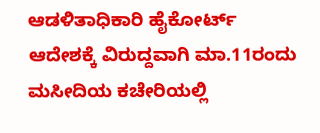ಆಡಳಿತಾಧಿಕಾರಿ ಹೈಕೋರ್ಟ್ ಆದೇಶಕ್ಕೆ ವಿರುದ್ದವಾಗಿ ಮಾ.11ರಂದು ಮಸೀದಿಯ ಕಚೇರಿಯಲ್ಲಿ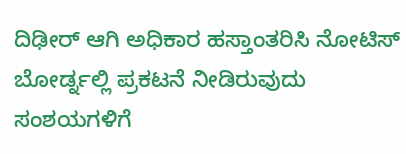ದಿಢೀರ್ ಆಗಿ ಅಧಿಕಾರ ಹಸ್ತಾಂತರಿಸಿ ನೋಟಿಸ್ ಬೋರ್ಡ್ನಲ್ಲಿ ಪ್ರಕಟನೆ ನೀಡಿರುವುದು ಸಂಶಯಗಳಿಗೆ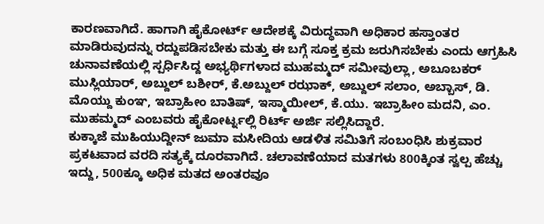ಕಾರಣವಾಗಿದೆ. ಹಾಗಾಗಿ ಹೈಕೋರ್ಟ್ ಆದೇಶಕ್ಕೆ ವಿರುದ್ಧವಾಗಿ ಅಧಿಕಾರ ಹಸ್ತಾಂತರ ಮಾಡಿರುವುದನ್ನು ರದ್ದುಪಡಿಸಬೇಕು ಮತ್ತು ಈ ಬಗ್ಗೆ ಸೂಕ್ತ ಕ್ರಮ ಜರುಗಿಸಬೇಕು ಎಂದು ಆಗ್ರಹಿಸಿ ಚುನಾವಣೆಯಲ್ಲಿ ಸ್ಪರ್ಧಿಸಿದ್ದ ಅಭ್ಯರ್ಥಿಗಳಾದ ಮುಹಮ್ಮದ್ ಸಮೀವುಲ್ಲಾ, ಅಬೂಬಕರ್ ಮುಸ್ಲಿಯಾರ್, ಅಬ್ದುಲ್ ಬಶೀರ್, ಕೆ.ಅಬ್ದುಲ್ ರಝಾಕ್, ಅಬ್ದುಲ್ ಸಲಾಂ, ಅಬ್ಬಾಸ್, ಡಿ. ಮೊಯ್ದು ಕುಂಞ, ಇಬ್ರಾಹೀಂ ಬಾತಿಷ್, ಇಸ್ಮಾಯೀಲ್, ಕೆ.ಯು. ಇಬ್ರಾಹೀಂ ಮದನಿ, ಎಂ. ಮುಹಮ್ಮದ್ ಎಂಬವರು ಹೈಕೋರ್ಟ್ನಲ್ಲಿ ರಿರ್ಟ್ ಅರ್ಜಿ ಸಲ್ಲಿಸಿದ್ದಾರೆ.
ಕುಕ್ಕಾಜೆ ಮುಹಿಯುದ್ದೀನ್ ಜುಮಾ ಮಸೀದಿಯ ಆಡಳಿತ ಸಮಿತಿಗೆ ಸಂಬಂಧಿಸಿ ಶುಕ್ರವಾರ ಪ್ರಕಟವಾದ ವರದಿ ಸತ್ಯಕ್ಕೆ ದೂರವಾಗಿದೆ. ಚಲಾವಣೆಯಾದ ಮತಗಳು 800ಕ್ಕಿಂತ ಸ್ವಲ್ಪ ಹೆಚ್ಚು ಇದ್ದು, 500ಕ್ಕೂ ಅಧಿಕ ಮತದ ಅಂತರವೂ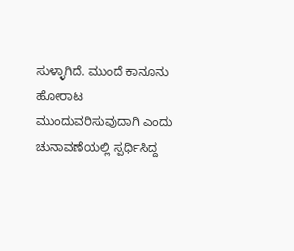ಸುಳ್ಳಾಗಿದೆ. ಮುಂದೆ ಕಾನೂನು ಹೋರಾಟ ಮುಂದುವರಿಸುವುದಾಗಿ ಎಂದು ಚುನಾವಣೆಯಲ್ಲಿ ಸ್ಪರ್ಧಿಸಿದ್ದ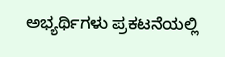ಅಭ್ಯರ್ಥಿಗಳು ಪ್ರಕಟನೆಯಲ್ಲಿ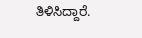ತಿಳಿಸಿದ್ದಾರೆ.